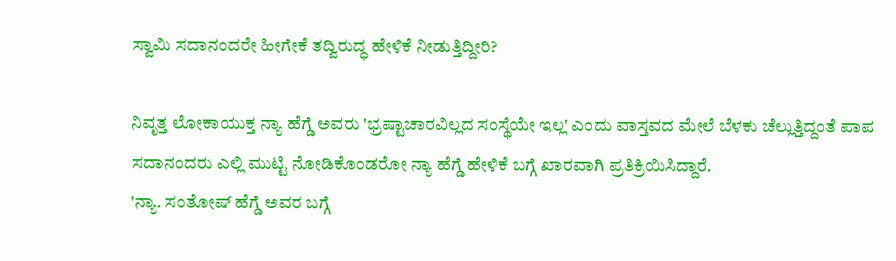ಸ್ವಾಮಿ ಸದಾನಂದರೇ ಹೀಗೇಕೆ ತದ್ವಿರುದ್ಧ ಹೇಳಿಕೆ ನೀಡುತ್ತಿದ್ದೀರಿ?

ನಿವೃತ್ತ ಲೋಕಾಯುಕ್ತ ನ್ಯಾ ಹೆಗ್ಡೆ ಅವರು 'ಭ್ರಷ್ಟಾಚಾರವಿಲ್ಲದ ಸಂಸ್ಥೆಯೇ ಇಲ್ಲ' ಎಂದು ವಾಸ್ತವದ ಮೇಲೆ ಬೆಳಕು ಚೆಲ್ಲುತ್ತಿದ್ದಂತೆ ಪಾಪ ಸದಾನಂದರು ಎಲ್ಲಿ ಮುಟ್ಟಿ ನೋಡಿಕೊಂಡರೋ ನ್ಯಾ ಹೆಗ್ಡೆ ಹೇಳಿಕೆ ಬಗ್ಗೆ ಖಾರವಾಗಿ ಪ್ರತಿಕ್ರಿಯಿಸಿದ್ದಾರೆ.
'ನ್ಯಾ. ಸಂತೋಷ್ ಹೆಗ್ಡೆ ಅವರ ಬಗ್ಗೆ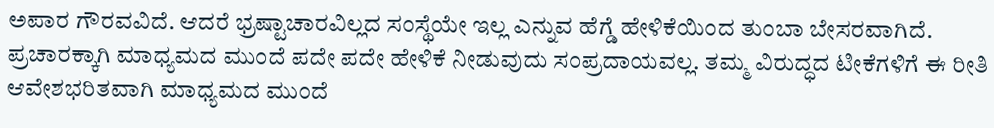ಅಪಾರ ಗೌರವವಿದೆ. ಆದರೆ ಭ್ರಷ್ಟಾಚಾರವಿಲ್ಲದ ಸಂಸ್ಥೆಯೇ ಇಲ್ಲ ಎನ್ನುವ ಹೆಗ್ಡೆ ಹೇಳಿಕೆಯಿಂದ ತುಂಬಾ ಬೇಸರವಾಗಿದೆ. ಪ್ರಚಾರಕ್ಕಾಗಿ ಮಾಧ್ಯಮದ ಮುಂದೆ ಪದೇ ಪದೇ ಹೇಳಿಕೆ ನೀಡುವುದು ಸಂಪ್ರದಾಯವಲ್ಲ. ತಮ್ಮ ವಿರುದ್ಧದ ಟೀಕೆಗಳಿಗೆ ಈ ರೀತಿ ಆವೇಶಭರಿತವಾಗಿ ಮಾಧ್ಯಮದ ಮುಂದೆ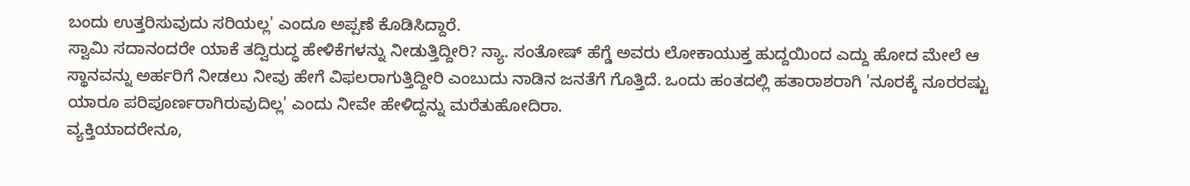ಬಂದು ಉತ್ತರಿಸುವುದು ಸರಿಯಲ್ಲ' ಎಂದೂ ಅಪ್ಪಣೆ ಕೊಡಿಸಿದ್ದಾರೆ.
ಸ್ವಾಮಿ ಸದಾನಂದರೇ ಯಾಕೆ ತದ್ವಿರುದ್ಧ ಹೇಳಿಕೆಗಳನ್ನು ನೀಡುತ್ತಿದ್ದೀರಿ? ನ್ಯಾ. ಸಂತೋಷ್ ಹೆಗ್ಡೆ ಅವರು ಲೋಕಾಯುಕ್ತ ಹುದ್ದಯಿಂದ ಎದ್ದು ಹೋದ ಮೇಲೆ ಆ ಸ್ಥಾನವನ್ನು ಅರ್ಹರಿಗೆ ನೀಡಲು ನೀವು ಹೇಗೆ ವಿಫಲರಾಗುತ್ತಿದ್ದೀರಿ ಎಂಬುದು ನಾಡಿನ ಜನತೆಗೆ ಗೊತ್ತಿದೆ. ಒಂದು ಹಂತದಲ್ಲಿ ಹತಾರಾಶರಾಗಿ 'ನೂರಕ್ಕೆ ನೂರರಷ್ಟು ಯಾರೂ ಪರಿಪೂರ್ಣರಾಗಿರುವುದಿಲ್ಲ' ಎಂದು ನೀವೇ ಹೇಳಿದ್ದನ್ನು ಮರೆತುಹೋದಿರಾ.
ವ್ಯಕ್ತಿಯಾದರೇನೂ,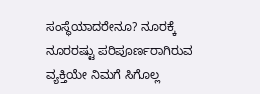ಸಂಸ್ಥೆಯಾದರೇನೂ? ನೂರಕ್ಕೆ ನೂರರಷ್ಟು ಪರಿಪೂರ್ಣರಾಗಿರುವ ವ್ಯಕ್ತಿಯೇ ನಿಮಗೆ ಸಿಗೊಲ್ಲ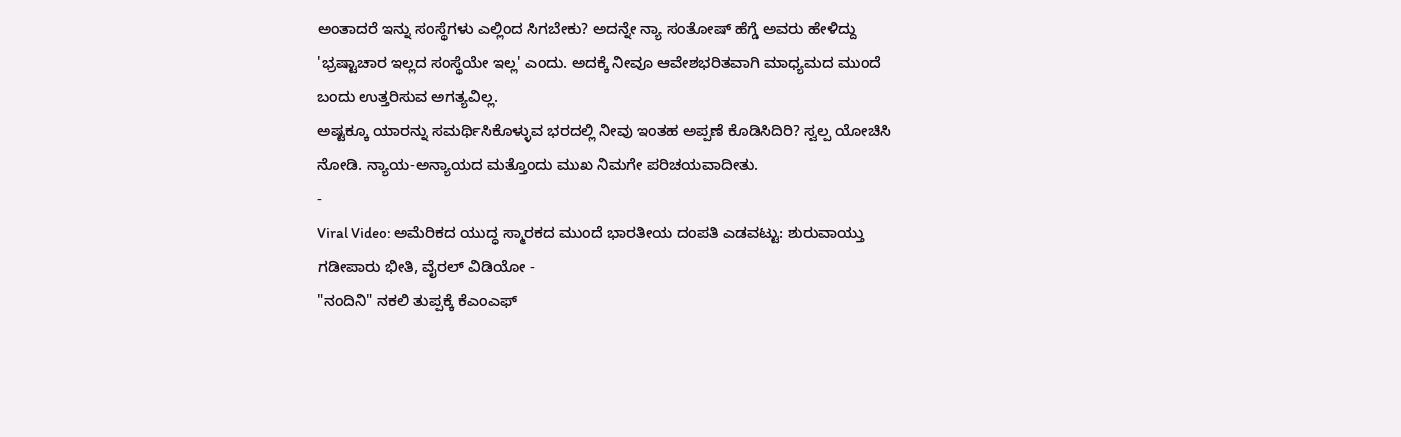ಅಂತಾದರೆ ಇನ್ನು ಸಂಸ್ಥೆಗಳು ಎಲ್ಲಿಂದ ಸಿಗಬೇಕು? ಅದನ್ನೇ ನ್ಯಾ ಸಂತೋಷ್ ಹೆಗ್ಡೆ ಅವರು ಹೇಳಿದ್ದು 'ಭ್ರಷ್ಟಾಚಾರ ಇಲ್ಲದ ಸಂಸ್ಥೆಯೇ ಇಲ್ಲ' ಎಂದು. ಅದಕ್ಕೆ ನೀವೂ ಆವೇಶಭರಿತವಾಗಿ ಮಾಧ್ಯಮದ ಮುಂದೆ ಬಂದು ಉತ್ತರಿಸುವ ಅಗತ್ಯವಿಲ್ಲ.
ಅಷ್ಟಕ್ಕೂ ಯಾರನ್ನು ಸಮರ್ಥಿಸಿಕೊಳ್ಳುವ ಭರದಲ್ಲಿ ನೀವು ಇಂತಹ ಅಪ್ಪಣೆ ಕೊಡಿಸಿದಿರಿ? ಸ್ವಲ್ಪ ಯೋಚಿಸಿ ನೋಡಿ. ನ್ಯಾಯ-ಅನ್ಯಾಯದ ಮತ್ತೊಂದು ಮುಖ ನಿಮಗೇ ಪರಿಚಯವಾದೀತು.
-
Viral Video: ಅಮೆರಿಕದ ಯುದ್ಧ ಸ್ಮಾರಕದ ಮುಂದೆ ಭಾರತೀಯ ದಂಪತಿ ಎಡವಟ್ಟು: ಶುರುವಾಯ್ತು ಗಡೀಪಾರು ಭೀತಿ, ವೈರಲ್ ವಿಡಿಯೋ -
"ನಂದಿನಿ" ನಕಲಿ ತುಪ್ಪಕ್ಕೆ ಕೆಎಂಎಫ್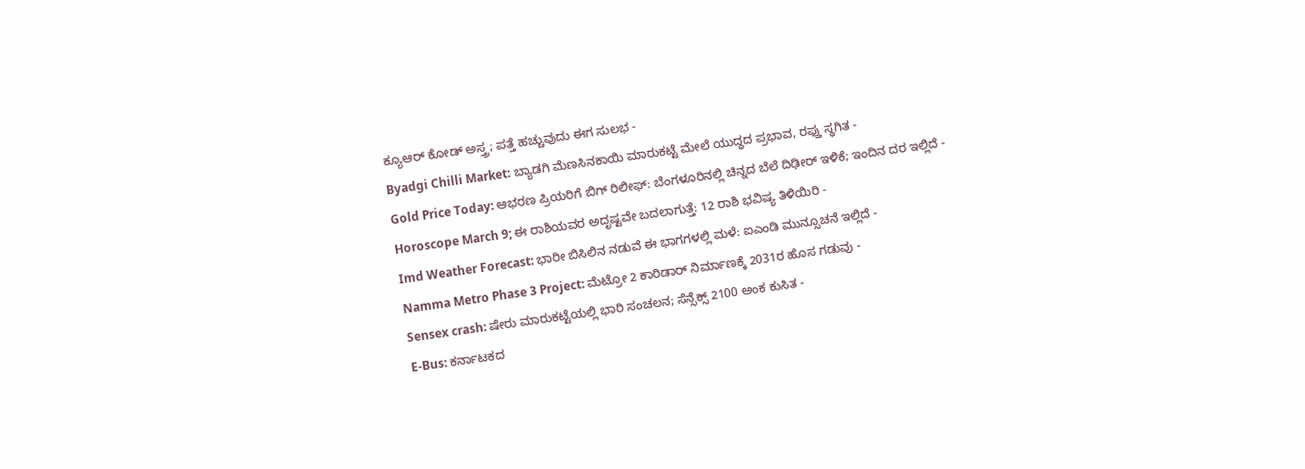ಕ್ಯೂಆರ್ ಕೋಡ್ ಅಸ್ತ್ರ; ಪತ್ತೆ ಹಚ್ಚುವುದು ಈಗ ಸುಲಭ -
Byadgi Chilli Market: ಬ್ಯಾಡಗಿ ಮೆಣಸಿನಕಾಯಿ ಮಾರುಕಟ್ಟೆ ಮೇಲೆ ಯುದ್ಧದ ಪ್ರಭಾವ, ರಫ್ತು ಸ್ಥಗಿತ -
Gold Price Today: ಆಭರಣ ಪ್ರಿಯರಿಗೆ ಬಿಗ್ ರಿಲೀಫ್: ಬೆಂಗಳೂರಿನಲ್ಲಿ ಚಿನ್ನದ ಬೆಲೆ ದಿಢೀರ್ ಇಳಿಕೆ; ಇಂದಿನ ದರ ಇಲ್ಲಿದೆ -
Horoscope March 9; ಈ ರಾಶಿಯವರ ಅದೃಷ್ಟವೇ ಬದಲಾಗುತ್ತೆ: 12 ರಾಶಿ ಭವಿಷ್ಯ ತಿಳಿಯಿರಿ -
Imd Weather Forecast: ಭಾರೀ ಬಿಸಿಲಿನ ನಡುವೆ ಈ ಭಾಗಗಳಲ್ಲಿ ಮಳೆ: ಐಎಂಡಿ ಮುನ್ಸೂಚನೆ ಇಲ್ಲಿದೆ -
Namma Metro Phase 3 Project: ಮೆಟ್ರೋ 2 ಕಾರಿಡಾರ್ ನಿರ್ಮಾಣಕ್ಕೆ 2031ರ ಹೊಸ ಗಡುವು -
Sensex crash: ಷೇರು ಮಾರುಕಟ್ಟೆಯಲ್ಲಿ ಭಾರಿ ಸಂಚಲನ; ಸೆನ್ಸೆಕ್ಸ್ 2100 ಅಂಕ ಕುಸಿತ -
E-Bus: ಕರ್ನಾಟಕದ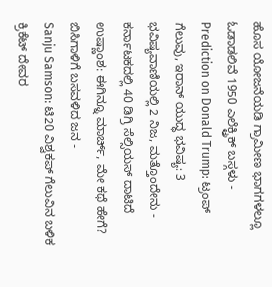ಹೊಸ ಯೋಜನೆಯಡಿ ಗ್ರಾಮೀಣ ಭಾಗಗಳಲ್ಲೂ ಓಡಾಡಲಿವೆ 1950 ಎಲೆಕ್ಟ್ರಿಕ್ ಬಸ್ಗಳು -
Prediction on Donald Trump: ಟ್ರಂಪ್ ಗೆಲುವು, ಇರಾನ್ ಯುದ್ಧ ಭವಿಷ್ಯ: 3 ಭವಿಷ್ಯವಾಣಿಯಲ್ಲಿ 2 ನಿಜ, ಮತ್ತೊಂದೇನು -
ಕರ್ನಾಟಕದಲ್ಲಿ 40 ಡಿಗ್ರಿ ಸೆಲ್ಸಿಯಸ್ ದಾಟಿದೆ ಉಷ್ಣಾಂಶ: ಈಗಿನ್ನೂ ಮಾರ್ಚ್, ಮೇ ಕಥೆ ಹೇಗೆ? ಬಿಸಿಗಾಳಿಗೆ ಬಸವಳಿದ ಜನ -
Sanju Samson: ಟಿ20 ವಿಶ್ವಕಪ್ ಗೆಲುವಿನ ಬಳಿಕ ಕ್ರಿಕೆಟ್ ದೇವರ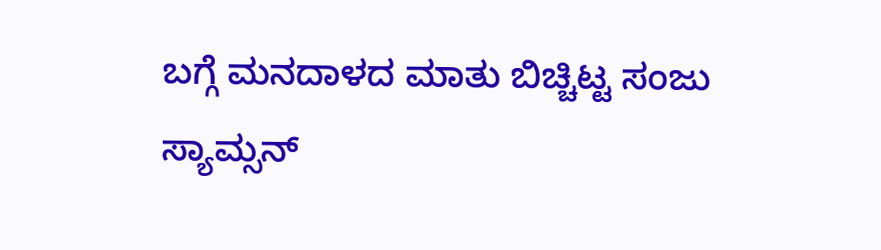ಬಗ್ಗೆ ಮನದಾಳದ ಮಾತು ಬಿಚ್ಚಿಟ್ಟ ಸಂಜು ಸ್ಯಾಮ್ಸನ್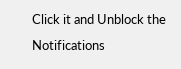Click it and Unblock the Notifications